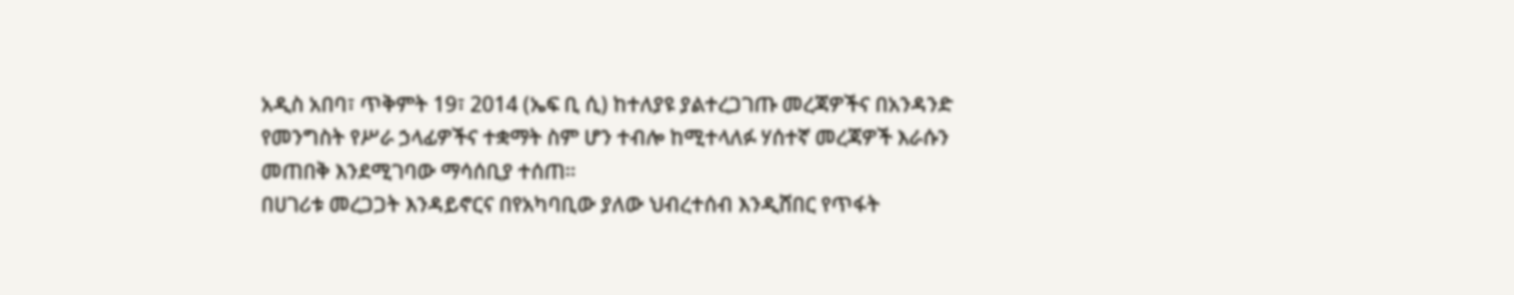አዲስ አበባ፣ ጥቅምት 19፣ 2014 (ኤፍ ቢ ሲ) ከተለያዩ ያልተረጋገጡ መረጃዎችና በአንዳንድ የመንግስት የሥራ ኃላፊዎችና ተቋማት ስም ሆን ተብሎ ከሚተላለፉ ሃሰተኛ መረጃዎች እራሱን መጠበቅ እንደሚገባው ማሳሰቢያ ተሰጠ።
በሀገሪቱ መረጋጋት እንዳይኖርና በየአካባቢው ያለው ህብረተሰብ እንዲሸበር የጥፋት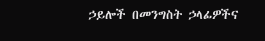ኃይሎች በመንግስት ኃላፊዎችና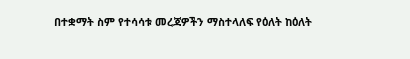በተቋማት ስም የተሳሳቱ መረጃዎችን ማስተላለፍ የዕለት ከዕለት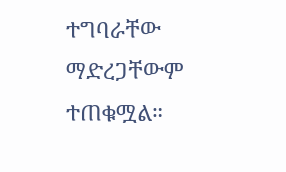ተግባራቸው ማድረጋቸውም ተጠቁሟል።